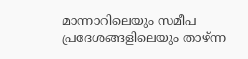മാന്നാറിലെയും സമീപ പ്രദേശങ്ങളിലെയും താഴ്ന്ന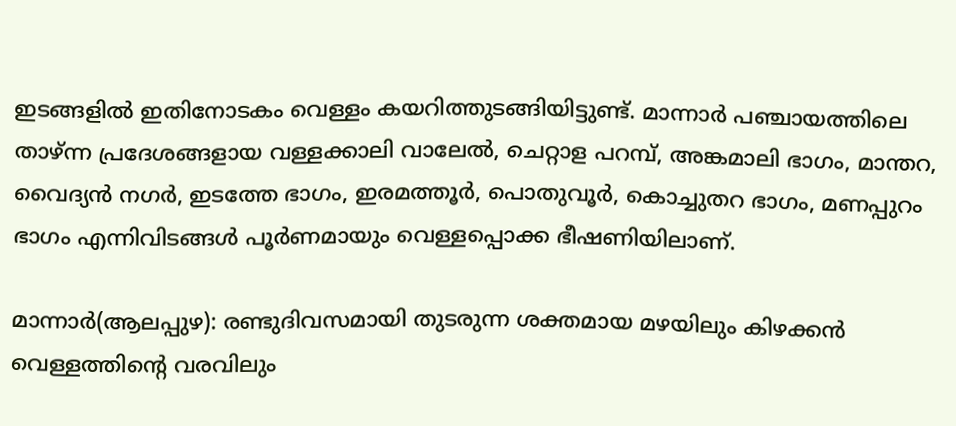ഇടങ്ങളിൽ ഇതിനോടകം വെള്ളം കയറിത്തുടങ്ങിയിട്ടുണ്ട്. മാന്നാർ പഞ്ചായത്തിലെ താഴ്ന്ന പ്രദേശങ്ങളായ വള്ളക്കാലി വാലേൽ, ചെറ്റാള പറമ്പ്, അങ്കമാലി ഭാഗം, മാന്തറ, വൈദ്യൻ നഗർ, ഇടത്തേ ഭാഗം, ഇരമത്തൂർ, പൊതുവൂർ, കൊച്ചുതറ ഭാഗം, മണപ്പുറം ഭാഗം എന്നിവിടങ്ങൾ പൂർണമായും വെള്ളപ്പൊക്ക ഭീഷണിയിലാണ്.

മാന്നാർ(ആലപ്പുഴ): രണ്ടുദിവസമായി തുടരുന്ന ശക്തമായ മഴയിലും കിഴക്കൻ വെള്ളത്തിന്റെ വരവിലും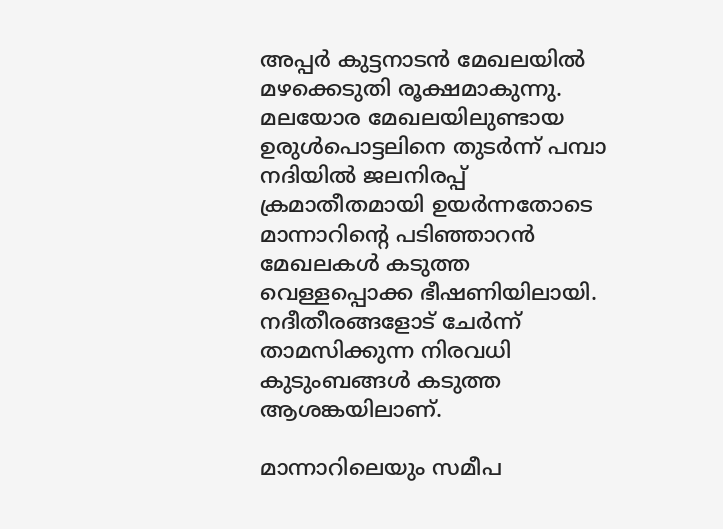അപ്പർ കുട്ടനാടൻ മേഖലയിൽ മഴക്കെടുതി രൂക്ഷമാകുന്നു. മലയോര മേഖലയിലുണ്ടായ ഉരുൾപൊട്ടലിനെ തുടർന്ന് പമ്പാ നദിയിൽ ജലനിരപ്പ് ക്രമാതീതമായി ഉയർന്നതോടെ മാന്നാറിന്റെ പടിഞ്ഞാറൻ മേഖലകൾ കടുത്ത വെള്ളപ്പൊക്ക ഭീഷണിയിലായി. നദീതീരങ്ങളോട് ചേർന്ന് താമസിക്കുന്ന നിരവധി കുടുംബങ്ങൾ കടുത്ത ആശങ്കയിലാണ്.

മാന്നാറിലെയും സമീപ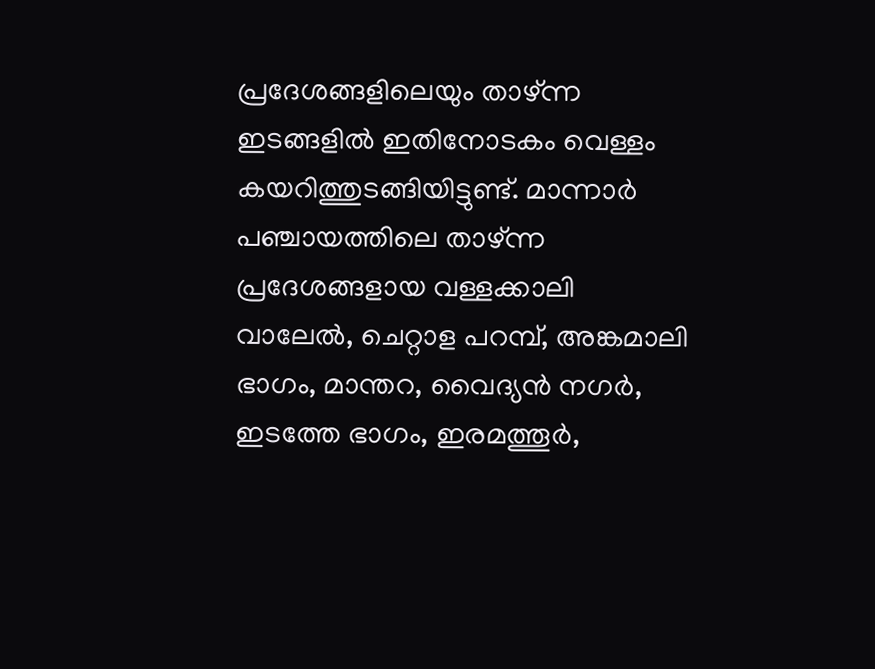പ്രദേശങ്ങളിലെയും താഴ്ന്ന ഇടങ്ങളിൽ ഇതിനോടകം വെള്ളം കയറിത്തുടങ്ങിയിട്ടുണ്ട്. മാന്നാർ പഞ്ചായത്തിലെ താഴ്ന്ന പ്രദേശങ്ങളായ വള്ളക്കാലി വാലേൽ, ചെറ്റാള പറമ്പ്, അങ്കമാലി ഭാഗം, മാന്തറ, വൈദ്യൻ നഗർ, ഇടത്തേ ഭാഗം, ഇരമത്തൂർ,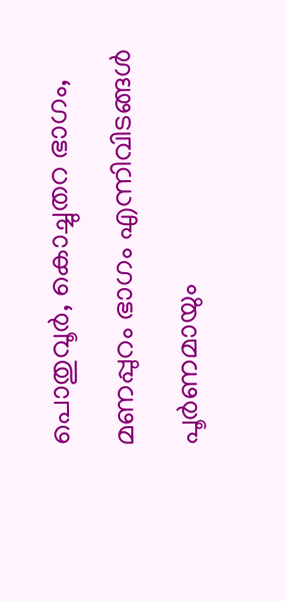പൊതുവൂർ, കൊച്ചുതറ ഭാഗം, മണപ്പുറം ഭാഗം എന്നിവിടങ്ങൾ പൂർണമായും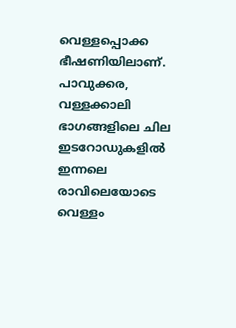വെള്ളപ്പൊക്ക ഭീഷണിയിലാണ്. പാവുക്കര, വള്ളക്കാലി ഭാഗങ്ങളിലെ ചില ഇടറോഡുകളിൽ ഇന്നലെ രാവിലെയോടെ വെള്ളം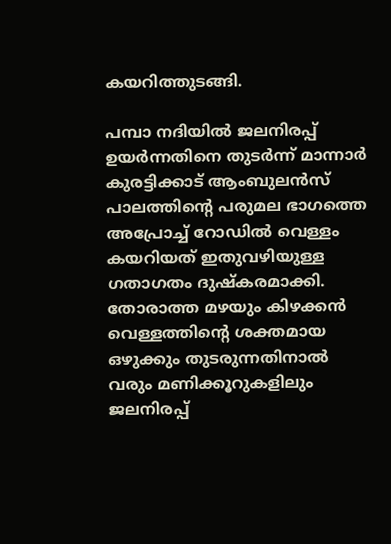കയറിത്തുടങ്ങി.

പമ്പാ നദിയിൽ ജലനിരപ്പ് ഉയർന്നതിനെ തുടർന്ന് മാന്നാർ കുരട്ടിക്കാട് ആംബുലൻസ് പാലത്തിന്റെ പരുമല ഭാഗത്തെ അപ്രോച്ച് റോഡിൽ വെള്ളം കയറിയത് ഇതുവഴിയുള്ള ഗതാഗതം ദുഷ്കരമാക്കി. തോരാത്ത മഴയും കിഴക്കൻ വെള്ളത്തിന്റെ ശക്തമായ ഒഴുക്കും തുടരുന്നതിനാൽ വരും മണിക്കൂറുകളിലും ജലനിരപ്പ്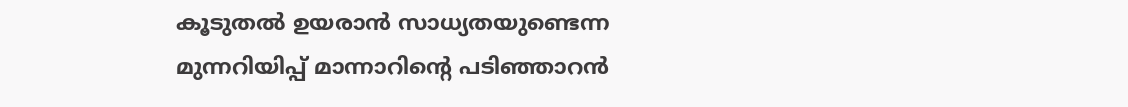കൂടുതൽ ഉയരാൻ സാധ്യതയുണ്ടെന്ന മുന്നറിയിപ്പ് മാന്നാറിന്റെ പടിഞ്ഞാറൻ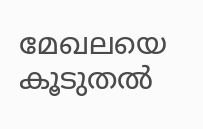മേഖലയെ കൂടുതൽ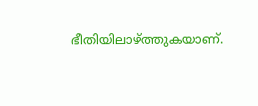ഭീതിയിലാഴ്ത്തുകയാണ്.